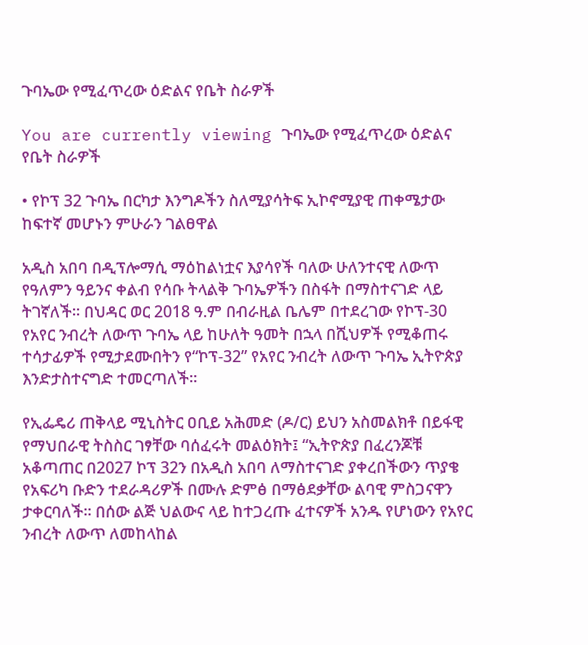ጉባኤው የሚፈጥረው ዕድልና የቤት ስራዎች

You are currently viewing ጉባኤው የሚፈጥረው ዕድልና የቤት ስራዎች

• የኮፕ 32 ጉባኤ በርካታ እንግዶችን ስለሚያሳትፍ ኢኮኖሚያዊ ጠቀሜታው ከፍተኛ መሆኑን ምሁራን ገልፀዋል

አዲስ አበባ በዲፕሎማሲ ማዕከልነቷና እያሳየች ባለው ሁለንተናዊ ለውጥ የዓለምን ዓይንና ቀልብ የሳቡ ትላልቅ ጉባኤዎችን በስፋት በማስተናገድ ላይ ትገኛለች፡፡ በህዳር ወር 2018 ዓ.ም በብራዚል ቤሌም በተደረገው የኮፕ-30 የአየር ንብረት ለውጥ ጉባኤ ላይ ከሁለት ዓመት በኋላ በሺህዎች የሚቆጠሩ ተሳታፊዎች የሚታደሙበትን የ“ኮፕ-32” የአየር ንብረት ለውጥ ጉባኤ ኢትዮጵያ እንድታስተናግድ ተመርጣለች።

የኢፌዴሪ ጠቅላይ ሚኒስትር ዐቢይ አሕመድ (ዶ/ር) ይህን አስመልክቶ በይፋዊ የማህበራዊ ትስስር ገፃቸው ባሰፈሩት መልዕክት፤ “ኢትዮጵያ በፈረንጆቹ አቆጣጠር በ2027 ኮፕ 32ን በአዲስ አበባ ለማስተናገድ ያቀረበችውን ጥያቄ የአፍሪካ ቡድን ተደራዳሪዎች በሙሉ ድምፅ በማፅደቃቸው ልባዊ ምስጋናዋን ታቀርባለች፡፡ በሰው ልጅ ህልውና ላይ ከተጋረጡ ፈተናዎች አንዱ የሆነውን የአየር ንብረት ለውጥ ለመከላከል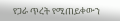የጋራ ጥረት የሚጠይቀውን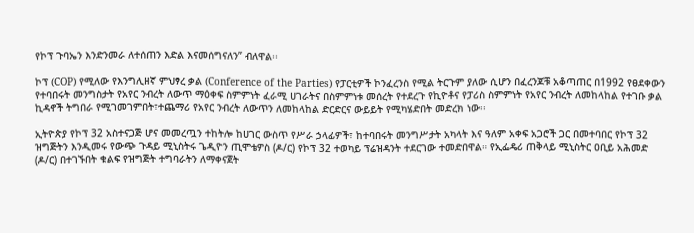የኮፕ ጉባኤን እንድንመራ ለተሰጠን እድል እናመሰግናለን” ብለዋል፡፡

ኮፕ (COP) የሚለው የእንግሊዘኛ ምህፃረ ቃል (Conference of the Parties) የፓርቲዎች ኮንፈረንስ የሚል ትርጉም ያለው ሲሆን በፈረንጆቹ አቆጣጠር በ1992 የፀደቀውን የተባበሩት መንግስታት የአየር ንብረት ለውጥ ማዕቀፍ ስምምነት ፈራሚ ሀገራትና በስምምነቱ መሰረት የተደረጉ የኪዮቶና የፓሪስ ስምምነት የአየር ንብረት ለመከላከል የተገቡ ቃል ኪዳኖች ትግበራ የሚገመገምበት፣ተጨማሪ የአየር ንብረት ለውጥን ለመከላከል ድርድርና ውይይት የሚካሄድበት መድረክ ነው፡፡

ኢትዮጵያ የኮፕ 32 አስተናጋጅ ሆና መመረጧን ተከትሎ ከሀገር ውስጥ የሥራ ኃላፊዎች፣ ከተባበሩት መንግሥታት አካላት እና ዓለም አቀፍ አጋሮች ጋር በመተባበር የኮፕ 32 ዝግጅትን እንዲመሩ የውጭ ጉዳይ ሚኒስትሩ ጌዲዮን ጢሞቴዎስ (ዶ/ር) የኮፕ 32 ተወካይ ፕሬዝዳንት ተደርገው ተመድበዋል። የኢፌዴሪ ጠቅላይ ሚኒስትር ዐቢይ አሕመድ (ዶ/ር) በተገኙበት ቁልፍ የዝግጅት ተግባራትን ለማቀናጀት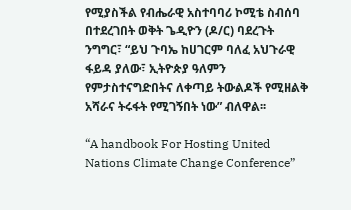የሚያስችል የብሔራዊ አስተባባሪ ኮሚቴ ስብሰባ በተደረገበት ወቅት ጌዲዮን (ዶ/ር) ባደረጉት ንግግር፣ “ይህ ጉባኤ ከሀገርም ባለፈ አህጉራዊ ፋይዳ ያለው፣ ኢትዮጵያ ዓለምን የምታስተናግድበትና ለቀጣይ ትውልዶች የሚዘልቅ አሻራና ትሩፋት የሚገኝበት ነው” ብለዋል፡፡

“A handbook For Hosting United Nations Climate Change Conference”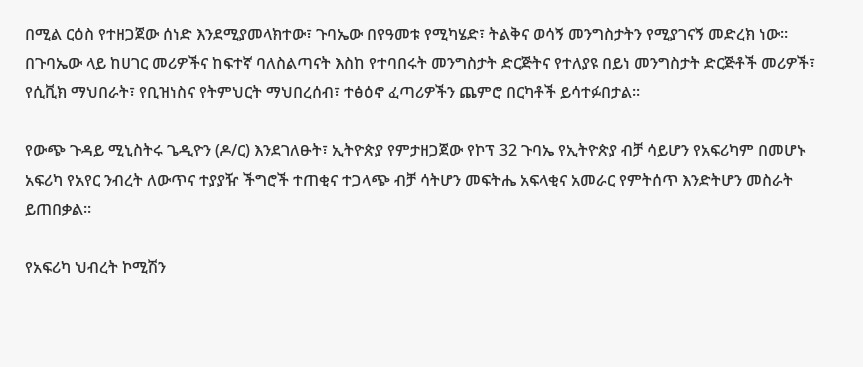በሚል ርዕስ የተዘጋጀው ሰነድ እንደሚያመላክተው፣ ጉባኤው በየዓመቱ የሚካሄድ፣ ትልቅና ወሳኝ መንግስታትን የሚያገናኝ መድረክ ነው። በጉባኤው ላይ ከሀገር መሪዎችና ከፍተኛ ባለስልጣናት እስከ የተባበሩት መንግስታት ድርጅትና የተለያዩ በይነ መንግስታት ድርጅቶች መሪዎች፣ የሲቪክ ማህበራት፣ የቢዝነስና የትምህርት ማህበረሰብ፣ ተፅዕኖ ፈጣሪዎችን ጨምሮ በርካቶች ይሳተፉበታል፡፡

የውጭ ጉዳይ ሚኒስትሩ ጌዲዮን (ዶ/ር) እንደገለፁት፣ ኢትዮጵያ የምታዘጋጀው የኮፕ 32 ጉባኤ የኢትዮጵያ ብቻ ሳይሆን የአፍሪካም በመሆኑ አፍሪካ የአየር ንብረት ለውጥና ተያያዥ ችግሮች ተጠቂና ተጋላጭ ብቻ ሳትሆን መፍትሔ አፍላቂና አመራር የምትሰጥ እንድትሆን መስራት ይጠበቃል፡፡

የአፍሪካ ህብረት ኮሚሽን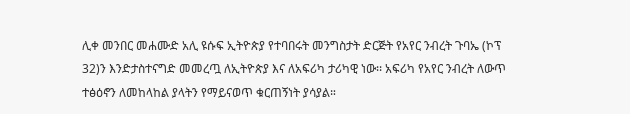ሊቀ መንበር መሐሙድ አሊ ዩሱፍ ኢትዮጵያ የተባበሩት መንግስታት ድርጅት የአየር ንብረት ጉባኤ (ኮፕ 32)ን እንድታስተናግድ መመረጧ ለኢትዮጵያ እና ለአፍሪካ ታሪካዊ ነው፡፡ አፍሪካ የአየር ንብረት ለውጥ ተፅዕኖን ለመከላከል ያላትን የማይናወጥ ቁርጠኝነት ያሳያል።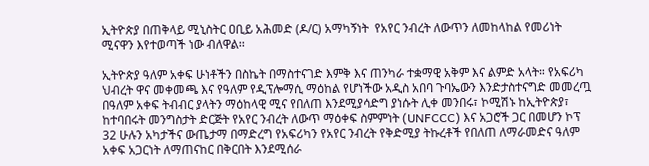ኢትዮጵያ በጠቅላይ ሚኒስትር ዐቢይ አሕመድ (ዶ/ር) አማካኝነት  የአየር ንብረት ለውጥን ለመከላከል የመሪነት ሚናዋን እየተወጣች ነው ብለዋል፡፡

ኢትዮጵያ ዓለም አቀፍ ሁነቶችን በስኬት በማስተናገድ እምቅ እና ጠንካራ ተቋማዊ አቅም እና ልምድ አላት። የአፍሪካ ህብረት ዋና መቀመጫ እና የዓለም የዲፕሎማሲ ማዕከል የሆነችው አዲስ አበባ ጉባኤውን እንድታስተናግድ መመረጧ በዓለም አቀፍ ትብብር ያላትን ማዕከላዊ ሚና የበለጠ እንደሚያሳድግ ያነሱት ሊቀ መንበሩ፣ ኮሚሽኑ ከኢትዮጵያ፣ ከተባበሩት መንግስታት ድርጅት የአየር ንብረት ለውጥ ማዕቀፍ ስምምነት (UNFCCC) እና አጋሮች ጋር በመሆን ኮፕ 32 ሁሉን አካታችና ውጤታማ በማድረግ የአፍሪካን የአየር ንብረት የቅድሚያ ትኩረቶች የበለጠ ለማራመድና ዓለም አቀፍ አጋርነት ለማጠናከር በቅርበት እንደሚሰራ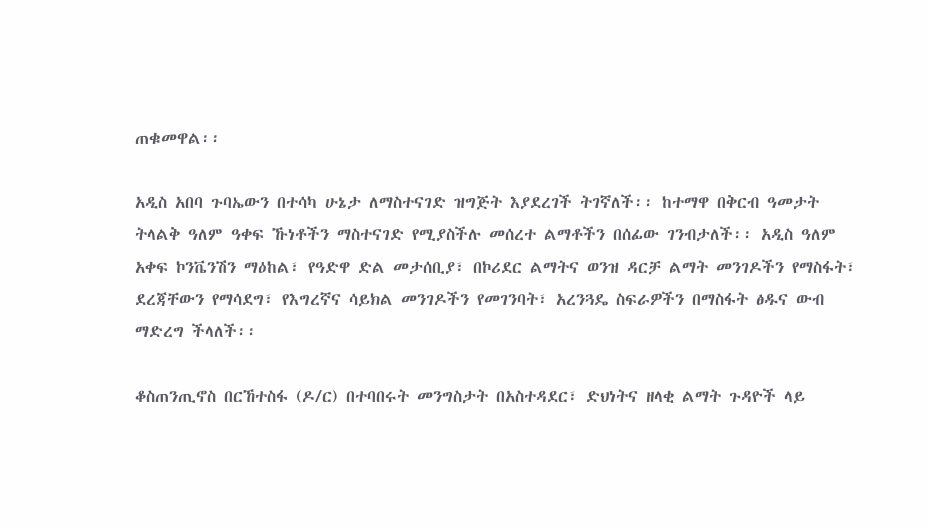ጠቁመዋል፡፡

አዲስ አበባ ጉባኤውን በተሳካ ሁኔታ ለማስተናገድ ዝግጅት እያደረገች ትገኛለች፡፡ ከተማዋ በቅርብ ዓመታት ትላልቅ ዓለም ዓቀፍ ኹነቶችን ማስተናገድ የሚያስችሉ መሰረተ ልማቶችን በሰፊው ገንብታለች፡፡ አዲስ ዓለም አቀፍ ኮንቬንሽን ማዕከል፣ የዓድዋ ድል መታሰቢያ፣ በኮሪደር ልማትና ወንዝ ዳርቻ ልማት መንገዶችን የማስፋት፣ ደረጃቸውን የማሳደግ፣ የእግረኛና ሳይክል መንገዶችን የመገንባት፣ አረንጓዴ ስፍራዎችን በማስፋት ፅዱና ውብ ማድረግ ችላለች፡፡

ቆስጠንጢኖስ በርኸተስፋ (ዶ/ር) በተባበሩት መንግስታት በአስተዳደር፣ ድህነትና ዘላቂ ልማት ጉዳዮች ላይ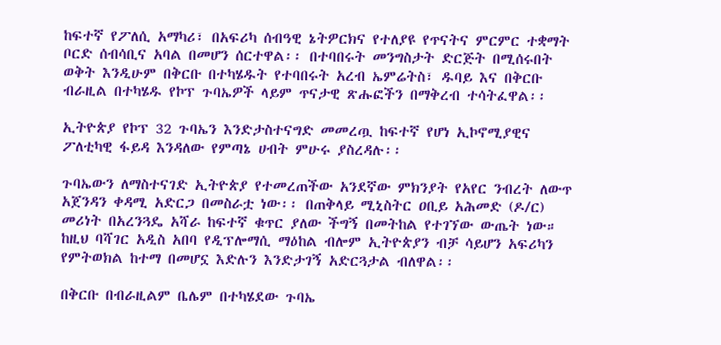ከፍተኛ የፖለሲ አማካሪ፣ በአፍሪካ ሰብዓዊ ኔትዎርክና የተለያዩ የጥናትና ምርምር ተቋማት ቦርድ ሰብሳቢና አባል በመሆን ሰርተዋል፡፡ በተባበሩት መንግስታት ድርጅት በሚሰሩበት ወቅት እንዲሁም በቅርቡ በተካሄዱት የተባበሩት አረብ ኤምሬትስ፣ ዱባይ እና በቅርቡ ብራዚል በተካሄዱ የኮፕ ጉባኤዎች ላይም ጥናታዊ ጽሑፎችን በማቅረብ ተሳትፈዋል፡፡

ኢትዮጵያ የኮፕ 32 ጉባኤን እንድታስተናግድ መመረጧ ከፍተኛ የሆነ ኢኮኖሚያዊና ፖለቲካዊ ፋይዳ እንዳለው የምጣኔ ሀብት ምሁሩ ያስረዳሉ፡፡

ጉባኤውን ለማስተናገድ ኢትዮጵያ የተመረጠችው አንደኛው ምክንያት የአየር ንብረት ለውጥ አጀንዳን ቀዳሚ አድርጋ በመስራቷ ነው፡፡ በጠቅላይ ሚኒስትር ዐቢይ አሕመድ (ዶ/ር) መሪነት በአረንጓዴ አሻራ ከፍተኛ ቁጥር ያለው ችግኝ በመትከል የተገኘው ውጤት ነው። ከዚህ ባሻገር አዲስ አበባ የዲፕሎማሲ ማዕከል ብሎም ኢትዮጵያን ብቻ ሳይሆን አፍሪካን የምትወክል ከተማ በመሆኗ እድሉን እንድታገኝ አድርጓታል ብለዋል፡፡

በቅርቡ በብራዚልም ቤሌም በተካሄደው ጉባኤ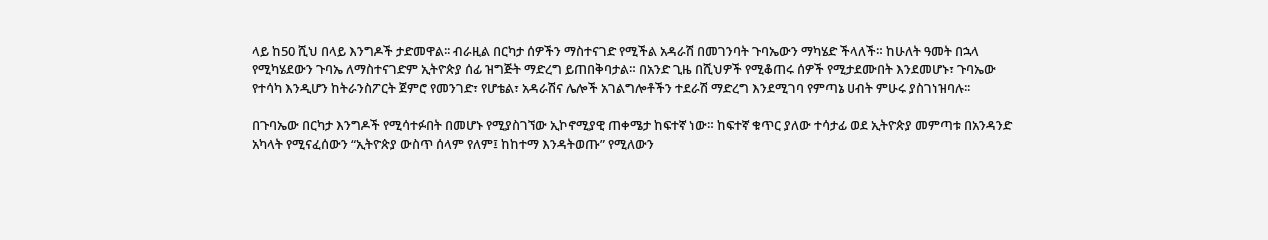ላይ ከ50 ሺህ በላይ እንግዶች ታድመዋል፡፡ ብራዚል በርካታ ሰዎችን ማስተናገድ የሚችል አዳራሽ በመገንባት ጉባኤውን ማካሄድ ችላለች። ከሁለት ዓመት በኋላ የሚካሄደውን ጉባኤ ለማስተናገድም ኢትዮጵያ ሰፊ ዝግጅት ማድረግ ይጠበቅባታል። በአንድ ጊዜ በሺህዎች የሚቆጠሩ ሰዎች የሚታደሙበት እንደመሆኑ፣ ጉባኤው የተሳካ እንዲሆን ከትራንስፖርት ጀምሮ የመንገድ፣ የሆቴል፣ አዳራሽና ሌሎች አገልግሎቶችን ተደራሽ ማድረግ እንደሚገባ የምጣኔ ሀብት ምሁሩ ያስገነዝባሉ፡፡

በጉባኤው በርካታ እንግዶች የሚሳተፉበት በመሆኑ የሚያስገኘው ኢኮኖሚያዊ ጠቀሜታ ከፍተኛ ነው። ከፍተኛ ቁጥር ያለው ተሳታፊ ወደ ኢትዮጵያ መምጣቱ በአንዳንድ አካላት የሚናፈሰውን “ኢትዮጵያ ውስጥ ሰላም የለም፤ ከከተማ እንዳትወጡ” የሚለውን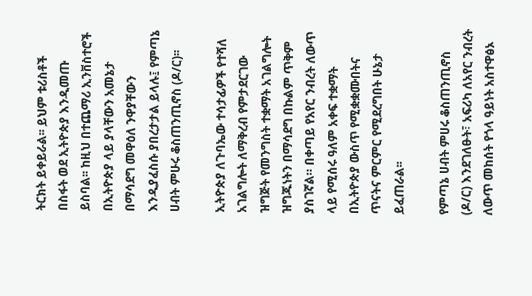ትርክት ይቀይራል፡፡ ይህም ቱሪስቶች በስፋት ወደ ኢትዮጵያ እንዲመጡ ይስባል፡፡ ከዚህ በተጨማሪ ኢንቨስተሮች በኢትዮጵያ ላይ ያላቸውን አመኔታ በማሳደግ መዋዕለ ንዋያቸውን እንዲያፈስሱ ያበረታታል ይላሉ፤ የምጣኔ ሀብት ምሁሩ ቆስጠንጢኖስ (ዶ/ር)፡፡

ኢትዮጵያ ለጉባኤው ተሳታፊዎች የተሻለ አገልግሎት ለማቅረብ የምታደርገው ዝግጅት የመንግስት ተቋማት አገልግሎት ዝግጁነትን በማሳደግ በኩልም ጥቅም ያስገኛል። በቀጣይ የአየር ንብረት ለውጥ ላይ የሚሰሩ ዓለም አቀፍ ተቋማት በኢትዮጵያ ውስጥ የሚቋቋሙበትና ጥናትና ምርምር የሚደረግበት ሁኔታ ይፈጠራል፡፡

የምጣኔ ሀብት ምሀሩ ቆስጠንጢኖስ (ዶ/ር) እንደገለፁት፣ አፍሪካ ለአየር ንብረት ለውጥ መከሰት የጎላ ዓይነት አስተዋፅኦ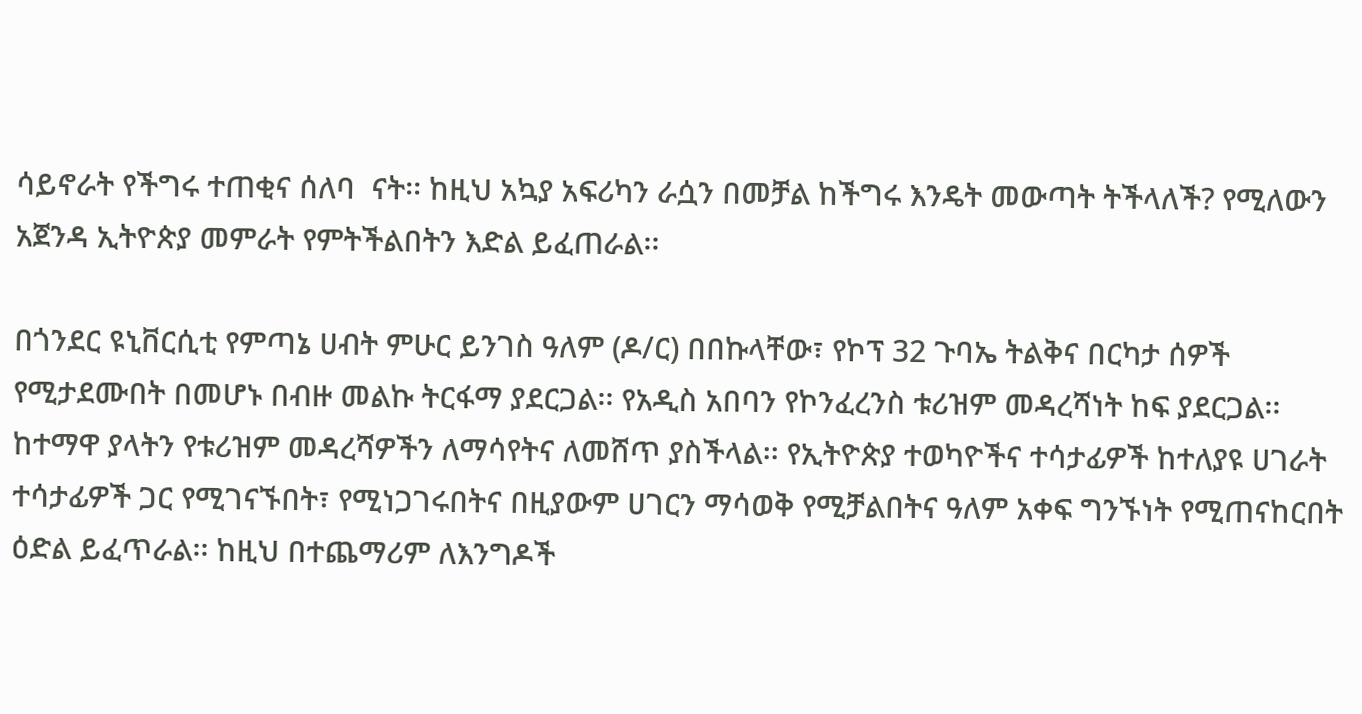ሳይኖራት የችግሩ ተጠቂና ሰለባ  ናት፡፡ ከዚህ አኳያ አፍሪካን ራሷን በመቻል ከችግሩ እንዴት መውጣት ትችላለች? የሚለውን አጀንዳ ኢትዮጵያ መምራት የምትችልበትን እድል ይፈጠራል፡፡

በጎንደር ዩኒቨርሲቲ የምጣኔ ሀብት ምሁር ይንገስ ዓለም (ዶ/ር) በበኩላቸው፣ የኮፕ 32 ጉባኤ ትልቅና በርካታ ሰዎች የሚታደሙበት በመሆኑ በብዙ መልኩ ትርፋማ ያደርጋል፡፡ የአዲስ አበባን የኮንፈረንስ ቱሪዝም መዳረሻነት ከፍ ያደርጋል፡፡ ከተማዋ ያላትን የቱሪዝም መዳረሻዎችን ለማሳየትና ለመሸጥ ያስችላል፡፡ የኢትዮጵያ ተወካዮችና ተሳታፊዎች ከተለያዩ ሀገራት ተሳታፊዎች ጋር የሚገናኙበት፣ የሚነጋገሩበትና በዚያውም ሀገርን ማሳወቅ የሚቻልበትና ዓለም አቀፍ ግንኙነት የሚጠናከርበት ዕድል ይፈጥራል፡፡ ከዚህ በተጨማሪም ለእንግዶች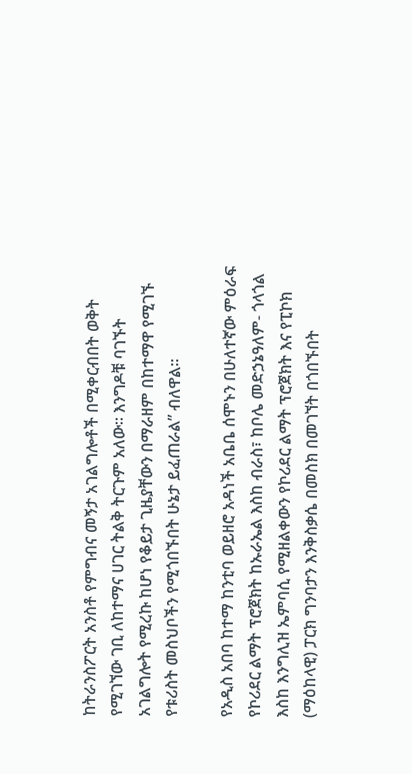ከትራንስፖርት አንስቶ የምግብና መኝታ አገልግሎቶች በሚቀርብበት ወቅት የሚገኘው ገቢ ለከተማና ሀገር ትልቅ ትርጉም አለው። እንግዶቹ ባገኙት አገልግሎት የሚረኩ ከሆነ የቆይታ ጊዜያቸውን በማራዘም በከተማዋ የሚገኙ የቱሪስት መስህቦችን የሚጎበኙበት ሁኔታ ይፈጠራል” ብለዋል።

የአዲስ አበባ ከተማ ከንቲባ ወይዘሮ አዳነች አቤቤ ሰሞኑን በሁለተኛው ምዕራፍ የኮሪደር ልማት ፕሮጀክት ከኡራኤል እስከ ብራስ፣ ከቦሌ መድኃኔዓለም- ጎላጎል እስከ እንግሊዝ ኤምባሲ የሚዘልቀውን የኮሪደር ልማት ፕሮጀክት እና የፒኮክ (ማዕከላዊ) ፓርክ ግንባታን እንቅስቃሴ በመስክ በመገኘት በጎበኙበት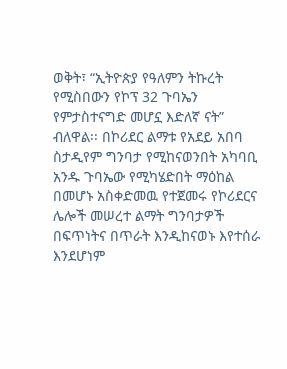ወቅት፣ “ኢትዮጵያ የዓለምን ትኩረት የሚስበውን የኮፕ 32 ጉባኤን የምታስተናግድ መሆኗ እድለኛ ናት” ብለዋል፡፡ በኮሪደር ልማቱ የአደይ አበባ ስታዲየም ግንባታ የሚከናወንበት አካባቢ አንዱ ጉባኤው የሚካሄድበት ማዕከል በመሆኑ አስቀድመዉ የተጀመሩ የኮሪደርና ሌሎች መሠረተ ልማት ግንባታዎች በፍጥነትና በጥራት እንዲከናወኑ እየተሰራ እንደሆነም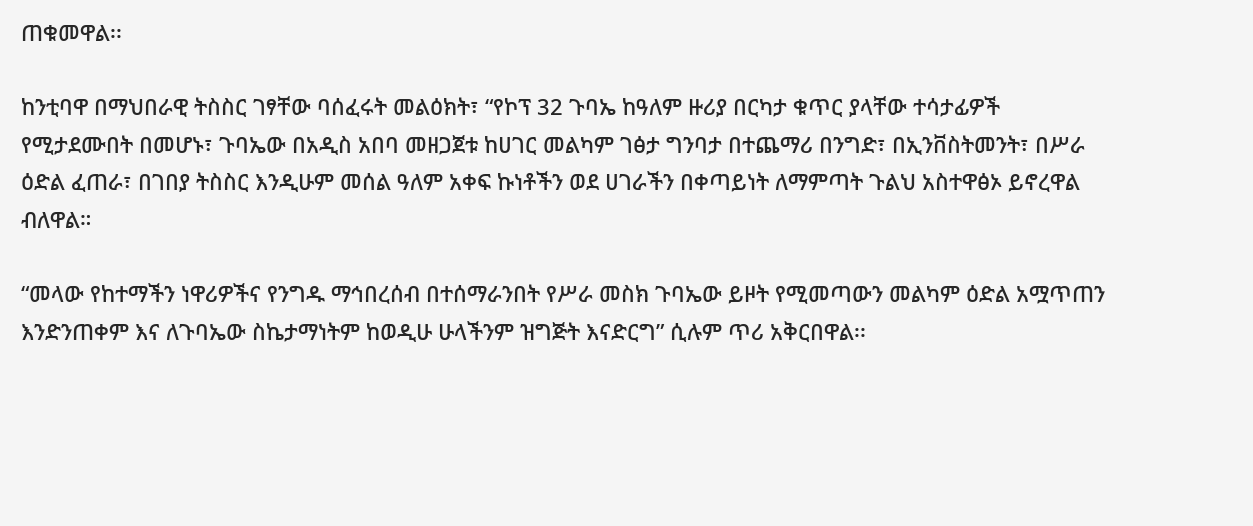ጠቁመዋል፡፡

ከንቲባዋ በማህበራዊ ትስስር ገፃቸው ባሰፈሩት መልዕክት፣ “የኮፕ 32 ጉባኤ ከዓለም ዙሪያ በርካታ ቁጥር ያላቸው ተሳታፊዎች የሚታደሙበት በመሆኑ፣ ጉባኤው በአዲስ አበባ መዘጋጀቱ ከሀገር መልካም ገፅታ ግንባታ በተጨማሪ በንግድ፣ በኢንቨስትመንት፣ በሥራ ዕድል ፈጠራ፣ በገበያ ትስስር እንዲሁም መሰል ዓለም አቀፍ ኩነቶችን ወደ ሀገራችን በቀጣይነት ለማምጣት ጉልህ አስተዋፅኦ ይኖረዋል ብለዋል።

“መላው የከተማችን ነዋሪዎችና የንግዱ ማኅበረሰብ በተሰማራንበት የሥራ መስክ ጉባኤው ይዞት የሚመጣውን መልካም ዕድል አሟጥጠን እንድንጠቀም እና ለጉባኤው ስኬታማነትም ከወዲሁ ሁላችንም ዝግጅት እናድርግ” ሲሉም ጥሪ አቅርበዋል፡፡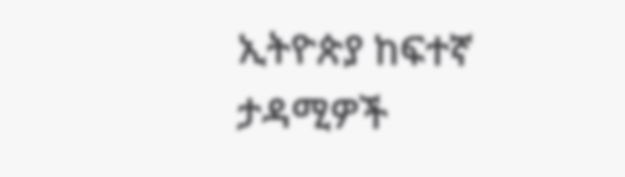ኢትዮጵያ ከፍተኛ ታዳሚዎች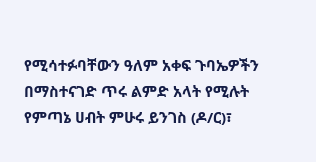የሚሳተፉባቸውን ዓለም አቀፍ ጉባኤዎችን በማስተናገድ ጥሩ ልምድ አላት የሚሉት የምጣኔ ሀብት ምሁሩ ይንገስ (ዶ/ር)፣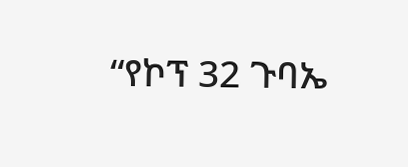“የኮፕ 32 ጉባኤ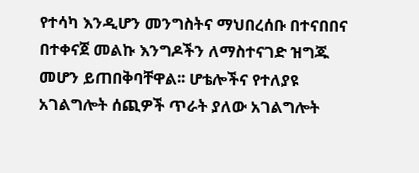የተሳካ እንዲሆን መንግስትና ማህበረሰቡ በተናበበና በተቀናጀ መልኩ እንግዶችን ለማስተናገድ ዝግጁ መሆን ይጠበቅባቸዋል፡፡ ሆቴሎችና የተለያዩ አገልግሎት ሰጪዎች ጥራት ያለው አገልግሎት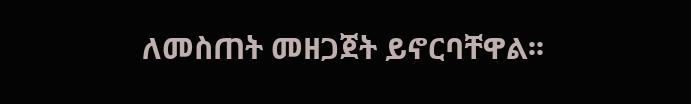ለመስጠት መዘጋጀት ይኖርባቸዋል፡፡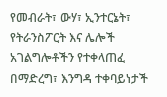የመብራት፣ ውሃ፣ ኢንተርኔት፣ የትራንስፖርት እና ሌሎች አገልግሎቶችን የተቀላጠፈ በማድረግ፣ እንግዳ ተቀባይነታች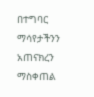በተግባር ማሳየታችንን አጠናክረን ማስቀጠል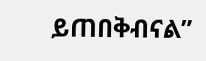ይጠበቅብናል”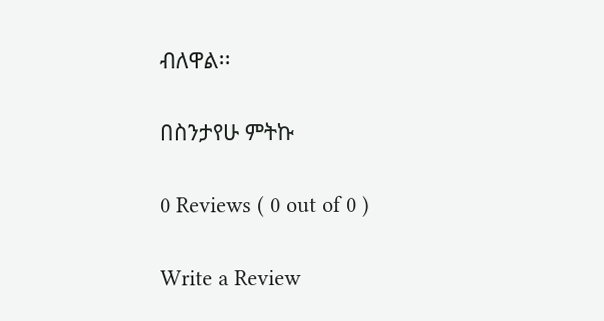ብለዋል፡፡

በስንታየሁ ምትኩ

0 Reviews ( 0 out of 0 )

Write a Review